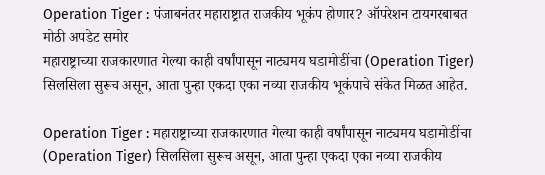Operation Tiger : पंजाबनंतर महाराष्ट्रात राजकीय भूकंप होणार? ऑपरेशन टायगरबाबत मोठी अपडेट समोर
महाराष्ट्राच्या राजकारणात गेल्या काही वर्षांपासून नाट्यमय घडामोडींचा (Operation Tiger) सिलसिला सुरूच असून, आता पुन्हा एकदा एका नव्या राजकीय भूकंपाचे संकेत मिळत आहेत.

Operation Tiger : महाराष्ट्राच्या राजकारणात गेल्या काही वर्षांपासून नाट्यमय घडामोडींचा (Operation Tiger) सिलसिला सुरूच असून, आता पुन्हा एकदा एका नव्या राजकीय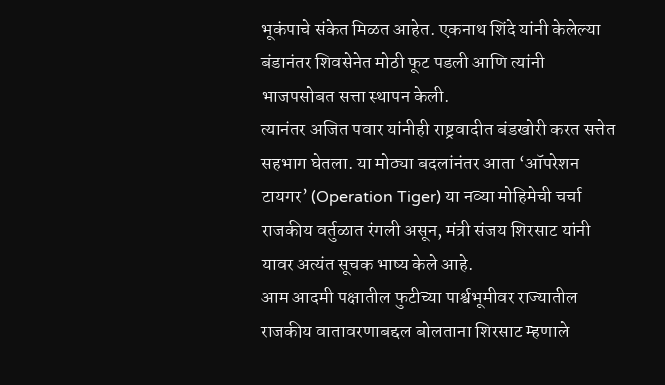भूकंपाचे संकेत मिळत आहेत. एकनाथ शिंदे यांनी केलेल्या बंडानंतर शिवसेनेत मोठी फूट पडली आणि त्यांनी भाजपसोबत सत्ता स्थापन केली.
त्यानंतर अजित पवार यांनीही राष्ट्रवादीत बंडखोरी करत सत्तेत सहभाग घेतला. या मोठ्या बदलांनंतर आता ‘ऑपरेशन टायगर’ (Operation Tiger) या नव्या मोहिमेची चर्चा राजकीय वर्तुळात रंगली असून, मंत्री संजय शिरसाट यांनी यावर अत्यंत सूचक भाष्य केले आहे.
आम आदमी पक्षातील फुटीच्या पार्श्वभूमीवर राज्यातील राजकीय वातावरणाबद्दल बोलताना शिरसाट म्हणाले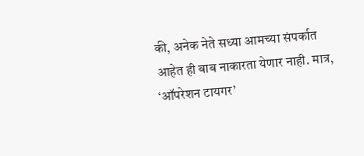की, अनेक नेते सध्या आमच्या संपर्कात आहेत ही बाब नाकारता येणार नाही. मात्र, ‘ऑपरेशन टायगर’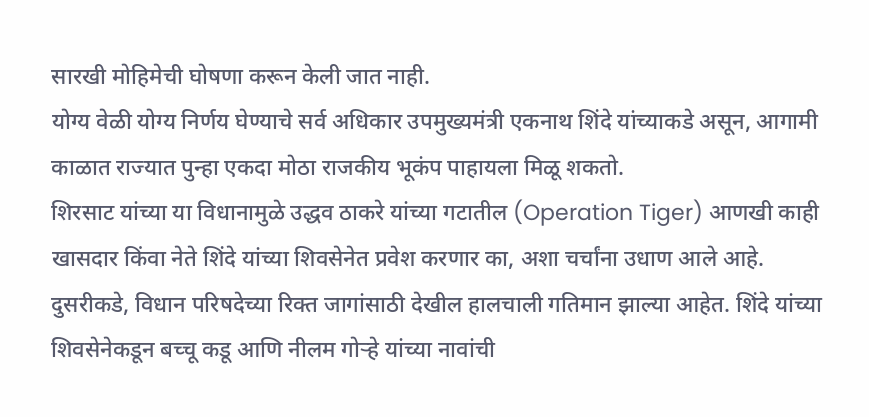सारखी मोहिमेची घोषणा करून केली जात नाही.
योग्य वेळी योग्य निर्णय घेण्याचे सर्व अधिकार उपमुख्यमंत्री एकनाथ शिंदे यांच्याकडे असून, आगामी काळात राज्यात पुन्हा एकदा मोठा राजकीय भूकंप पाहायला मिळू शकतो.
शिरसाट यांच्या या विधानामुळे उद्धव ठाकरे यांच्या गटातील (Operation Tiger) आणखी काही खासदार किंवा नेते शिंदे यांच्या शिवसेनेत प्रवेश करणार का, अशा चर्चांना उधाण आले आहे.
दुसरीकडे, विधान परिषदेच्या रिक्त जागांसाठी देखील हालचाली गतिमान झाल्या आहेत. शिंदे यांच्या शिवसेनेकडून बच्चू कडू आणि नीलम गोऱ्हे यांच्या नावांची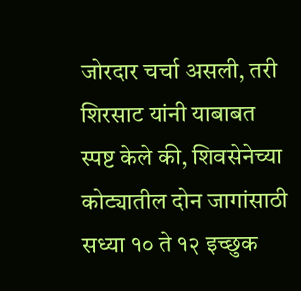जोरदार चर्चा असली, तरी शिरसाट यांनी याबाबत स्पष्ट केले की, शिवसेनेच्या कोट्यातील दोन जागांसाठी सध्या १० ते १२ इच्छुक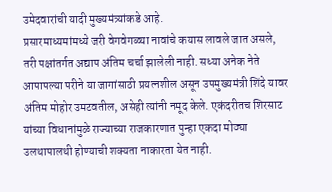उमेदवारांची यादी मुख्यमंत्र्यांकडे आहे.
प्रसारमाध्यमांमध्ये जरी वेगवेगळ्या नावांचे कयास लावले जात असले, तरी पक्षांतर्गत अद्याप अंतिम चर्चा झालेली नाही. सध्या अनेक नेते आपापल्या परीने या जागांसाठी प्रयत्नशील असून उपमुख्यमंत्री शिंदे यावर अंतिम मोहोर उमटवतील, असेही त्यांनी नमूद केले. एकंदरीतच शिरसाट यांच्या विधानांमुळे राज्याच्या राजकारणात पुन्हा एकदा मोठ्या उलथापालथी होण्याची शक्यता नाकारता येत नाही.